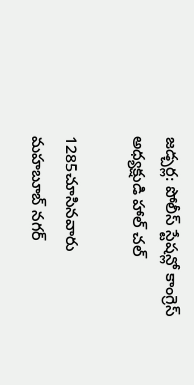జడ్చర్ల: పోలీస్ స్టేషన్లో కాంగ్రెస్ అధ్యక్షుడి హాల్ చల్

1285చూసినవారు
మహబూబ్ నగర్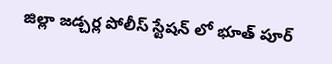జిల్లా జడ్చర్ల పోలీస్ స్టేషన్ లో భూత్ పూర్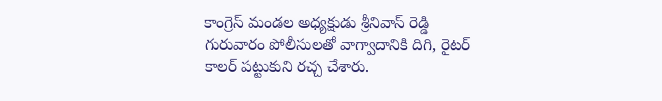కాంగ్రెస్ మండల అధ్యక్షుడు శ్రీనివాస్ రెడ్డి గురువారం పోలీసులతో వాగ్వాదానికి దిగి, రైటర్ కాలర్ పట్టుకుని రచ్చ చేశారు.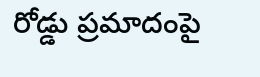రోడ్డు ప్రమాదంపై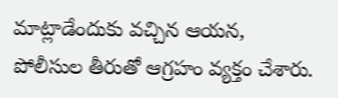మాట్లాడేందుకు వచ్చిన ఆయన, పోలీసుల తీరుతో ఆగ్రహం వ్యక్తం చేశారు.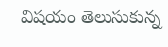విషయం తెలుసుకున్న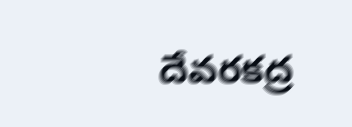దేవరకద్ర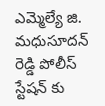ఎమ్మెల్యే జి. మధుసూదన్ రెడ్డి పోలీస్ స్టేషన్ కు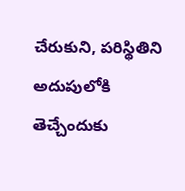చేరుకుని, పరిస్థితిని అదుపులోకి తెచ్చేందుకు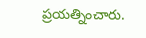ప్రయత్నించారు.